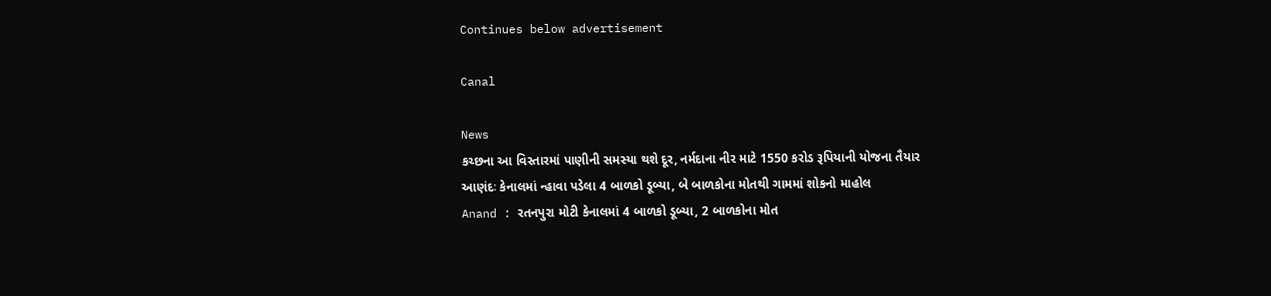Continues below advertisement

Canal

News
કચ્છના આ વિસ્તારમાં પાણીની સમસ્યા થશે દૂર, નર્મદાના નીર માટે 1550 કરોડ રૂપિયાની યોજના તૈયાર
આણંદઃ કેનાલમાં ન્હાવા પડેલા 4 બાળકો ડૂબ્યા, બે બાળકોના મોતથી ગામમાં શોકનો માહોલ
Anand : રતનપુરા મોટી કેનાલમાં 4 બાળકો ડૂબ્યા, 2 બાળકોના મોત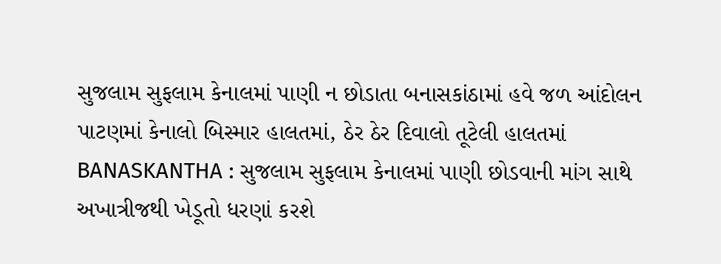સુજલામ સુફલામ કેનાલમાં પાણી ન છોડાતા બનાસકાંઠામાં હવે જળ આંદોલન
પાટણમાં કેનાલો બિસ્માર હાલતમાં, ઠેર ઠેર દિવાલો તૂટેલી હાલતમાં
BANASKANTHA : સુજલામ સુફલામ કેનાલમાં પાણી છોડવાની માંગ સાથે અખાત્રીજથી ખેડૂતો ધરણાં કરશે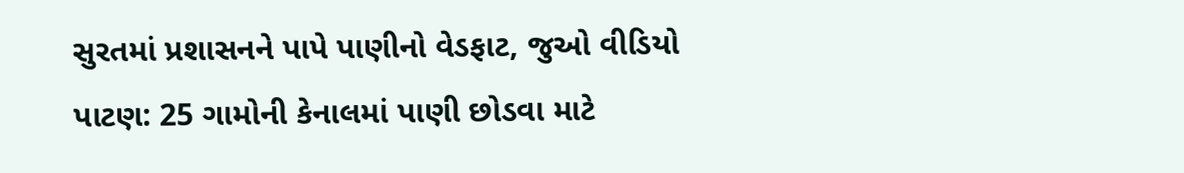સુરતમાં પ્રશાસનને પાપે પાણીનો વેડફાટ, જુઓ વીડિયો
પાટણ: 25 ગામોની કેનાલમાં પાણી છોડવા માટે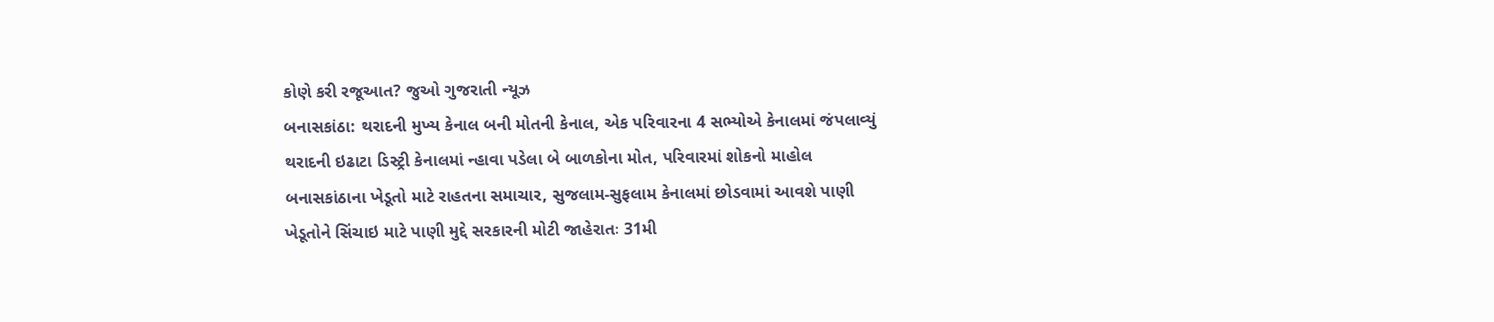કોણે કરી રજૂઆત? જુઓ ગુજરાતી ન્યૂઝ
બનાસકાંઠા: થરાદની મુખ્ય કેનાલ બની મોતની કેનાલ, એક પરિવારના 4 સભ્યોએ કેનાલમાં જંપલાવ્યું
થરાદની ઇઢાટા ડિસ્ટ્રી કેનાલમાં ન્હાવા પડેલા બે બાળકોના મોત, પરિવારમાં શોકનો માહોલ
બનાસકાંઠાના ખેડૂતો માટે રાહતના સમાચાર, સુજલામ-સુફલામ કેનાલમાં છોડવામાં આવશે પાણી
ખેડૂતોને સિંચાઇ માટે પાણી મુદ્દે સરકારની મોટી જાહેરાતઃ 31મી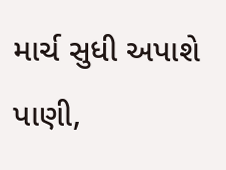માર્ચ સુધી અપાશે પાણી,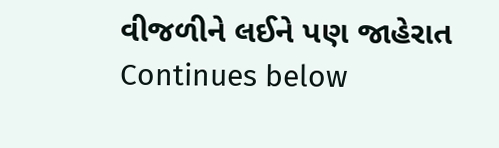વીજળીને લઈને પણ જાહેરાત
Continues below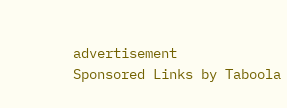advertisement
Sponsored Links by Taboola